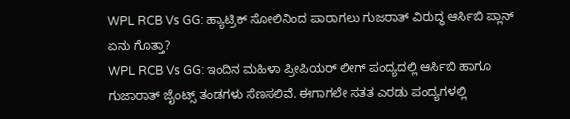WPL RCB Vs GG: ಹ್ಯಾಟ್ರಿಕ್ ಸೋಲಿನಿಂದ ಪಾರಾಗಲು ಗುಜರಾತ್ ವಿರುದ್ಧ ಆರ್ಸಿಬಿ ಪ್ಲಾನ್ ಏನು ಗೊತ್ತಾ?
WPL RCB Vs GG: ಇಂದಿನ ಮಹಿಳಾ ಪ್ರೀಪಿಯರ್ ಲೀಗ್ ಪಂದ್ಯದಲ್ಲಿ ಆರ್ಸಿಬಿ ಹಾಗೂ ಗುಜಾರಾತ್ ಜೈಂಟ್ಸ್ ತಂಡಗಳು ಸೆಣಸಲಿವೆ. ಈಗಾಗಲೇ ಸತತ ಎರಡು ಪಂದ್ಯಗಳಲ್ಲಿ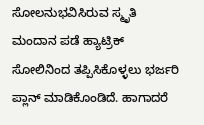ಸೋಲನುಭವಿಸಿರುವ ಸ್ಮೃತಿ ಮಂದಾನ ಪಡೆ ಹ್ಯಾಟ್ರಿಕ್ ಸೋಲಿನಿಂದ ತಪ್ಪಿಸಿಕೊಳ್ಳಲು ಭರ್ಜರಿ ಪ್ಲಾನ್ ಮಾಡಿಕೊಂಡಿದೆ. ಹಾಗಾದರೆ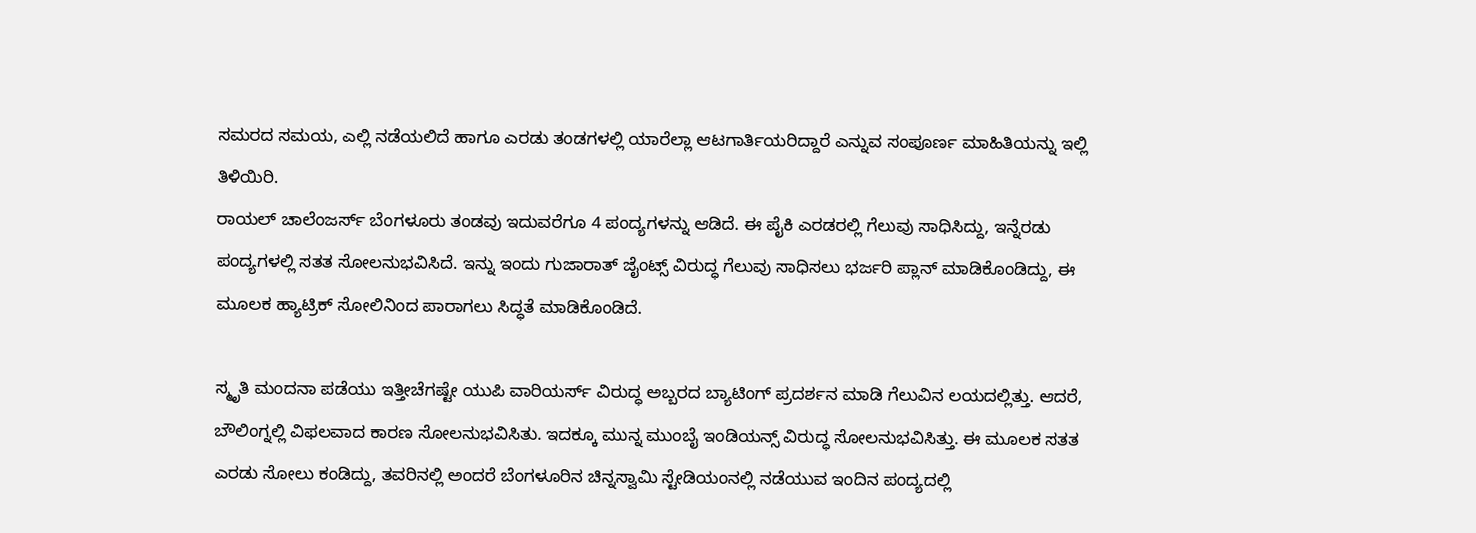ಸಮರದ ಸಮಯ, ಎಲ್ಲಿ ನಡೆಯಲಿದೆ ಹಾಗೂ ಎರಡು ತಂಡಗಳಲ್ಲಿ ಯಾರೆಲ್ಲಾ ಆಟಗಾರ್ತಿಯರಿದ್ದಾರೆ ಎನ್ನುವ ಸಂಪೂರ್ಣ ಮಾಹಿತಿಯನ್ನು ಇಲ್ಲಿ ತಿಳಿಯಿರಿ.
ರಾಯಲ್ ಚಾಲೆಂಜರ್ಸ್ ಬೆಂಗಳೂರು ತಂಡವು ಇದುವರೆಗೂ 4 ಪಂದ್ಯಗಳನ್ನು ಆಡಿದೆ. ಈ ಪೈಕಿ ಎರಡರಲ್ಲಿ ಗೆಲುವು ಸಾಧಿಸಿದ್ದು, ಇನ್ನೆರಡು ಪಂದ್ಯಗಳಲ್ಲಿ ಸತತ ಸೋಲನುಭವಿಸಿದೆ. ಇನ್ನು ಇಂದು ಗುಜಾರಾತ್ ಜೈಂಟ್ಸ್ ವಿರುದ್ಧ ಗೆಲುವು ಸಾಧಿಸಲು ಭರ್ಜರಿ ಪ್ಲಾನ್ ಮಾಡಿಕೊಂಡಿದ್ದು, ಈ ಮೂಲಕ ಹ್ಯಾಟ್ರಿಕ್ ಸೋಲಿನಿಂದ ಪಾರಾಗಲು ಸಿದ್ಧತೆ ಮಾಡಿಕೊಂಡಿದೆ.

ಸ್ಮೃತಿ ಮಂದನಾ ಪಡೆಯು ಇತ್ತೀಚೆಗಷ್ಟೇ ಯುಪಿ ವಾರಿಯರ್ಸ್ ವಿರುದ್ಧ ಅಬ್ಬರದ ಬ್ಯಾಟಿಂಗ್ ಪ್ರದರ್ಶನ ಮಾಡಿ ಗೆಲುವಿನ ಲಯದಲ್ಲಿತ್ತು. ಆದರೆ, ಬೌಲಿಂಗ್ನಲ್ಲಿ ವಿಫಲವಾದ ಕಾರಣ ಸೋಲನುಭವಿಸಿತು. ಇದಕ್ಕೂ ಮುನ್ನ ಮುಂಬೈ ಇಂಡಿಯನ್ಸ್ ವಿರುದ್ಧ ಸೋಲನುಭವಿಸಿತ್ತು. ಈ ಮೂಲಕ ಸತತ ಎರಡು ಸೋಲು ಕಂಡಿದ್ದು, ತವರಿನಲ್ಲಿ ಅಂದರೆ ಬೆಂಗಳೂರಿನ ಚಿನ್ನಸ್ವಾಮಿ ಸ್ಟೇಡಿಯಂನಲ್ಲಿ ನಡೆಯುವ ಇಂದಿನ ಪಂದ್ಯದಲ್ಲಿ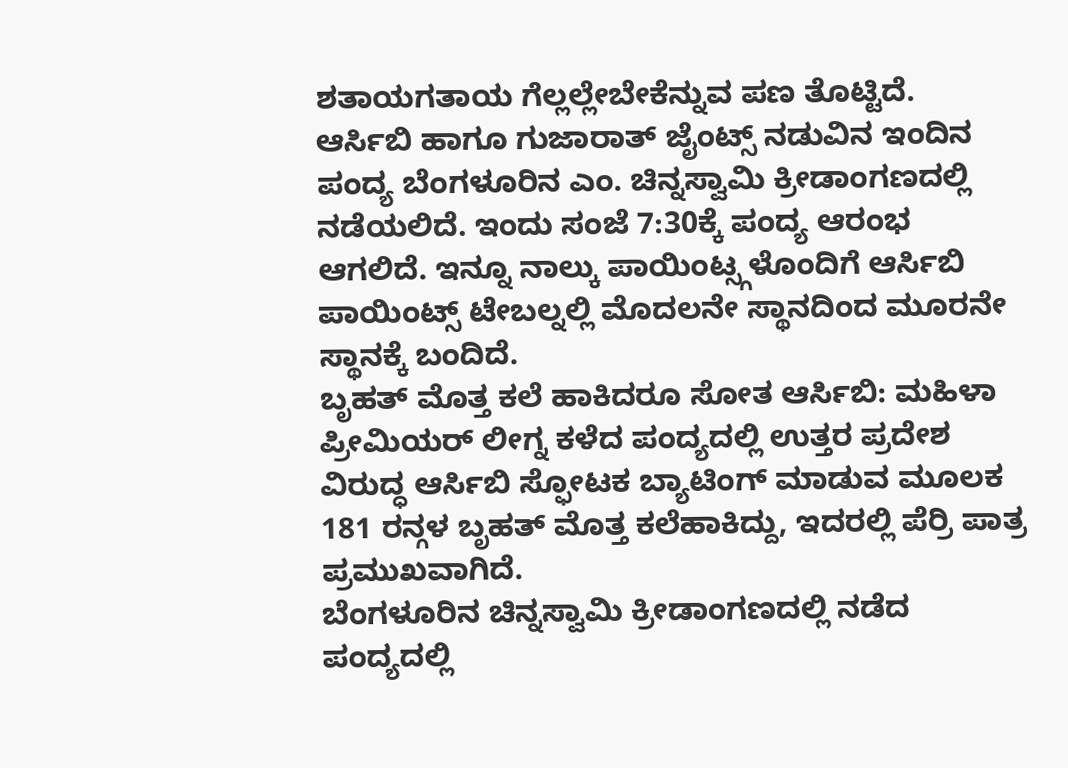ಶತಾಯಗತಾಯ ಗೆಲ್ಲಲ್ಲೇಬೇಕೆನ್ನುವ ಪಣ ತೊಟ್ಟಿದೆ.
ಆರ್ಸಿಬಿ ಹಾಗೂ ಗುಜಾರಾತ್ ಜೈಂಟ್ಸ್ ನಡುವಿನ ಇಂದಿನ ಪಂದ್ಯ ಬೆಂಗಳೂರಿನ ಎಂ. ಚಿನ್ನಸ್ವಾಮಿ ಕ್ರೀಡಾಂಗಣದಲ್ಲಿ ನಡೆಯಲಿದೆ. ಇಂದು ಸಂಜೆ 7:30ಕ್ಕೆ ಪಂದ್ಯ ಆರಂಭ ಆಗಲಿದೆ. ಇನ್ನೂ ನಾಲ್ಕು ಪಾಯಿಂಟ್ಸ್ಗಳೊಂದಿಗೆ ಆರ್ಸಿಬಿ ಪಾಯಿಂಟ್ಸ್ ಟೇಬಲ್ನಲ್ಲಿ ಮೊದಲನೇ ಸ್ಥಾನದಿಂದ ಮೂರನೇ ಸ್ಥಾನಕ್ಕೆ ಬಂದಿದೆ.
ಬೃಹತ್ ಮೊತ್ತ ಕಲೆ ಹಾಕಿದರೂ ಸೋತ ಆರ್ಸಿಬಿ: ಮಹಿಳಾ ಪ್ರೀಮಿಯರ್ ಲೀಗ್ನ ಕಳೆದ ಪಂದ್ಯದಲ್ಲಿ ಉತ್ತರ ಪ್ರದೇಶ ವಿರುದ್ಧ ಆರ್ಸಿಬಿ ಸ್ಫೋಟಕ ಬ್ಯಾಟಿಂಗ್ ಮಾಡುವ ಮೂಲಕ 181 ರನ್ಗಳ ಬೃಹತ್ ಮೊತ್ತ ಕಲೆಹಾಕಿದ್ದು, ಇದರಲ್ಲಿ ಪೆರ್ರಿ ಪಾತ್ರ ಪ್ರಮುಖವಾಗಿದೆ.
ಬೆಂಗಳೂರಿನ ಚಿನ್ನಸ್ವಾಮಿ ಕ್ರೀಡಾಂಗಣದಲ್ಲಿ ನಡೆದ ಪಂದ್ಯದಲ್ಲಿ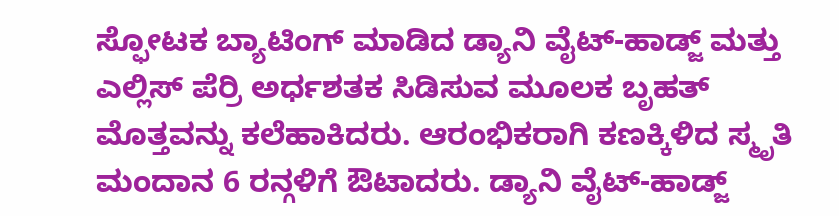ಸ್ಫೋಟಕ ಬ್ಯಾಟಿಂಗ್ ಮಾಡಿದ ಡ್ಯಾನಿ ವೈಟ್-ಹಾಡ್ಜ್ ಮತ್ತು ಎಲ್ಲಿಸ್ ಪೆರ್ರಿ ಅರ್ಧಶತಕ ಸಿಡಿಸುವ ಮೂಲಕ ಬೃಹತ್ ಮೊತ್ತವನ್ನು ಕಲೆಹಾಕಿದರು. ಆರಂಭಿಕರಾಗಿ ಕಣಕ್ಕಿಳಿದ ಸ್ಮೃತಿ ಮಂದಾನ 6 ರನ್ಗಳಿಗೆ ಔಟಾದರು. ಡ್ಯಾನಿ ವೈಟ್-ಹಾಡ್ಜ್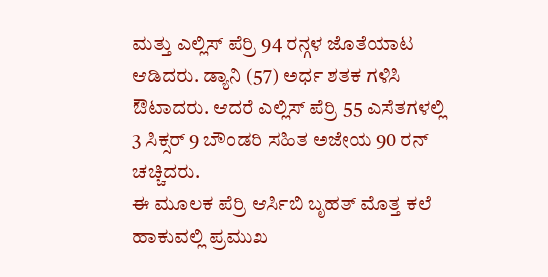ಮತ್ತು ಎಲ್ಲಿಸ್ ಪೆರ್ರಿ 94 ರನ್ಗಳ ಜೊತೆಯಾಟ ಆಡಿದರು. ಡ್ಯಾನಿ (57) ಅರ್ಧ ಶತಕ ಗಳಿಸಿ ಔಟಾದರು. ಆದರೆ ಎಲ್ಲಿಸ್ ಪೆರ್ರಿ 55 ಎಸೆತಗಳಲ್ಲಿ 3 ಸಿಕ್ಸರ್ 9 ಬೌಂಡರಿ ಸಹಿತ ಅಜೇಯ 90 ರನ್ ಚಚ್ಚಿದರು.
ಈ ಮೂಲಕ ಪೆರ್ರಿ ಆರ್ಸಿಬಿ ಬೃಹತ್ ಮೊತ್ತ ಕಲೆ ಹಾಕುವಲ್ಲಿ ಪ್ರಮುಖ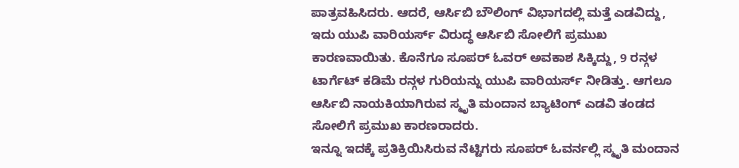ಪಾತ್ರವಹಿಸಿದರು. ಆದರೆ, ಆರ್ಸಿಬಿ ಬೌಲಿಂಗ್ ವಿಭಾಗದಲ್ಲಿ ಮತ್ತೆ ಎಡವಿದ್ದು, ಇದು ಯುಪಿ ವಾರಿಯರ್ಸ್ ವಿರುದ್ಧ ಆರ್ಸಿಬಿ ಸೋಲಿಗೆ ಪ್ರಮುಖ ಕಾರಣವಾಯಿತು. ಕೊನೆಗೂ ಸೂಪರ್ ಓವರ್ ಅವಕಾಶ ಸಿಕ್ಕಿದ್ದು, 9 ರನ್ಗಳ ಟಾರ್ಗೆಟ್ ಕಡಿಮೆ ರನ್ಗಳ ಗುರಿಯನ್ನು ಯುಪಿ ವಾರಿಯರ್ಸ್ ನೀಡಿತ್ತು. ಆಗಲೂ ಆರ್ಸಿಬಿ ನಾಯಕಿಯಾಗಿರುವ ಸ್ಮೃತಿ ಮಂದಾನ ಬ್ಯಾಟಿಂಗ್ ಎಡವಿ ತಂಡದ ಸೋಲಿಗೆ ಪ್ರಮುಖ ಕಾರಣರಾದರು.
ಇನ್ನೂ ಇದಕ್ಕೆ ಪ್ರತಿಕ್ರಿಯಿಸಿರುವ ನೆಟ್ಟಿಗರು ಸೂಪರ್ ಓವರ್ನಲ್ಲಿ ಸ್ಮೃತಿ ಮಂದಾನ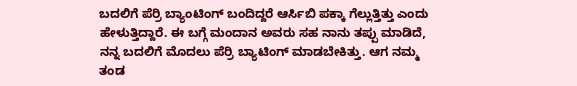ಬದಲಿಗೆ ಪೆರ್ರಿ ಬ್ಯಾಂಟಿಂಗ್ ಬಂದಿದ್ದರೆ ಆರ್ಸಿಬಿ ಪಕ್ಕಾ ಗೆಲ್ಲುತ್ತಿತ್ತು ಎಂದು ಹೇಳುತ್ತಿದ್ದಾರೆ. ಈ ಬಗ್ಗೆ ಮಂದಾನ ಅವರು ಸಹ ನಾನು ತಪ್ಪು ಮಾಡಿದೆ, ನನ್ನ ಬದಲಿಗೆ ಮೊದಲು ಪೆರ್ರಿ ಬ್ಯಾಟಿಂಗ್ ಮಾಡಬೇಕಿತ್ತು. ಆಗ ನಮ್ಮ ತಂಡ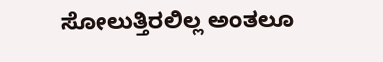ಸೋಲುತ್ತಿರಲಿಲ್ಲ ಅಂತಲೂ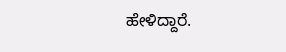ಹೇಳಿದ್ದಾರೆ.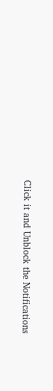Click it and Unblock the Notifications